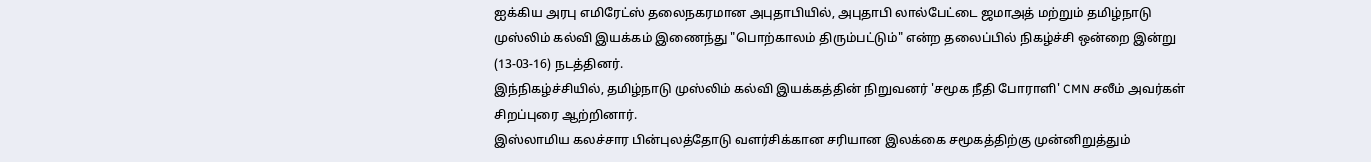ஐக்கிய அரபு எமிரேட்ஸ் தலைநகரமான அபுதாபியில், அபுதாபி லால்பேட்டை ஜமாஅத் மற்றும் தமிழ்நாடு முஸ்லிம் கல்வி இயக்கம் இணைந்து "பொற்காலம் திரும்பட்டும்" என்ற தலைப்பில் நிகழ்ச்சி ஒன்றை இன்று (13-03-16) நடத்தினர்.
இந்நிகழ்ச்சியில், தமிழ்நாடு முஸ்லிம் கல்வி இயக்கத்தின் நிறுவனர் 'சமூக நீதி போராளி' CMN சலீம் அவர்கள் சிறப்புரை ஆற்றினார்.
இஸ்லாமிய கலச்சார பின்புலத்தோடு வளர்சிக்கான சரியான இலக்கை சமூகத்திற்கு முன்னிறுத்தும்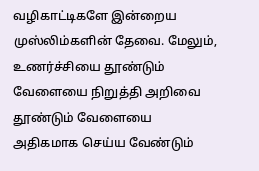வழிகாட்டிகளே இன்றைய முஸ்லிம்களின் தேவை. மேலும், உணர்ச்சியை தூண்டும் வேளையை நிறுத்தி அறிவை தூண்டும் வேளையை அதிகமாக செய்ய வேண்டும்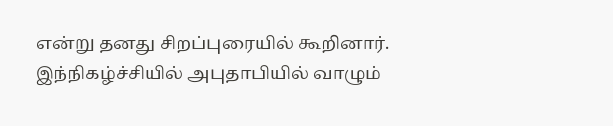என்று தனது சிறப்புரையில் கூறினார்.
இந்நிகழ்ச்சியில் அபுதாபியில் வாழும்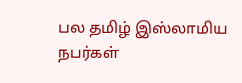பல தமிழ் இஸ்லாமிய நபர்கள்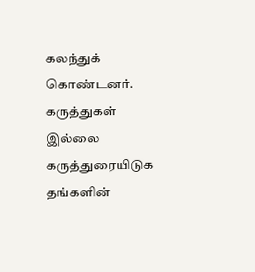கலந்துக் கொண்டனர்.
கருத்துகள் இல்லை
கருத்துரையிடுக
தங்களின்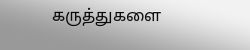கருத்துகளை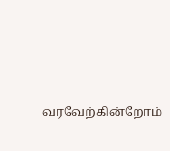வரவேற்கின்றோம்